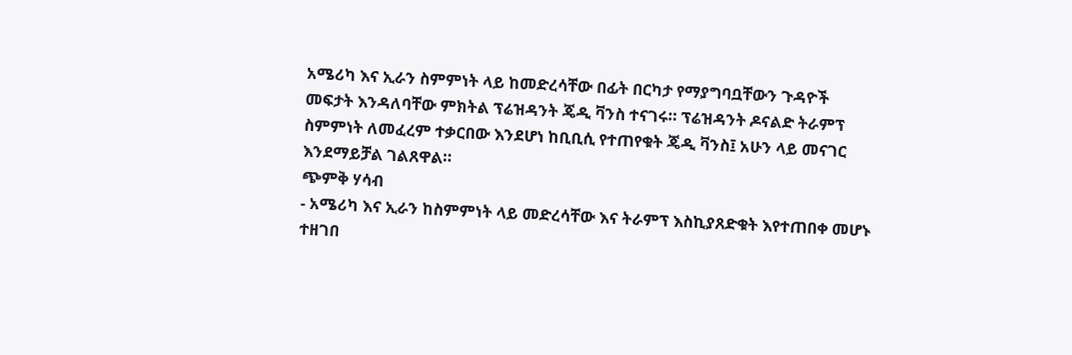አሜሪካ እና ኢራን ስምምነት ላይ ከመድረሳቸው በፊት በርካታ የማያግባቧቸውን ጉዳዮች መፍታት እንዳለባቸው ምክትል ፕሬዝዳንት ጄዲ ቫንስ ተናገሩ። ፕሬዝዳንት ዶናልድ ትራምፕ ስምምነት ለመፈረም ተቃርበው እንደሆነ ከቢቢሲ የተጠየቁት ጄዲ ቫንስ፤ አሁን ላይ መናገር እንደማይቻል ገልጸዋል።
ጭምቅ ሃሳብ
- አሜሪካ እና ኢራን ከስምምነት ላይ መድረሳቸው እና ትራምፕ እስኪያጸድቁት እየተጠበቀ መሆኑ ተዘገበ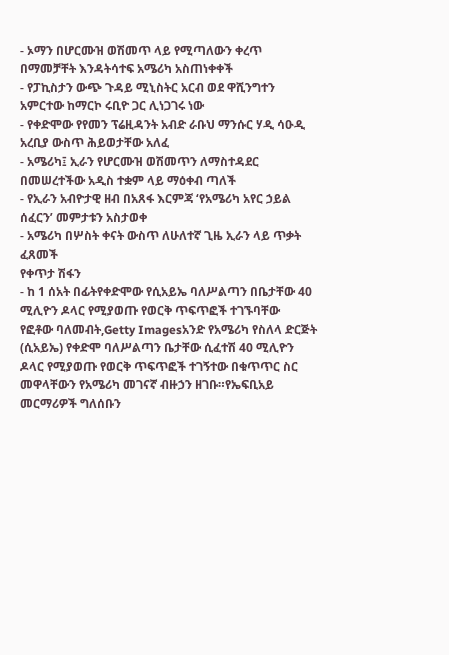- ኦማን በሆርሙዝ ወሽመጥ ላይ የሚጣለውን ቀረጥ በማመቻቸት እንዳትሳተፍ አሜሪካ አስጠነቀቀች
- የፓኪስታን ውጭ ጉዳይ ሚኒስትር አርብ ወደ ዋሺንግተን አምርተው ከማርኮ ሩቢዮ ጋር ሊነጋገሩ ነው
- የቀድሞው የየመን ፕሬዚዳንት አብድ ራቡህ ማንሱር ሃዲ ሳዑዲ አረቢያ ውስጥ ሕይወታቸው አለፈ
- አሜሪካ፤ ኢራን የሆርሙዝ ወሽመጥን ለማስተዳደር በመሠረተችው አዲስ ተቋም ላይ ማዕቀብ ጣለች
- የኢራን አብዮታዊ ዘብ በአጸፋ እርምጃ ‘የአሜሪካ አየር ኃይል ሰፈርን’ መምታቱን አስታወቀ
- አሜሪካ በሦስት ቀናት ውስጥ ለሁለተኛ ጊዜ ኢራን ላይ ጥቃት ፈጸመች
የቀጥታ ሽፋን
- ከ 1 ሰአት በፊትየቀድሞው የሲአይኤ ባለሥልጣን በቤታቸው 40 ሚሊዮን ዶላር የሚያወጡ የወርቅ ጥፍጥፎች ተገኙባቸው
የፎቶው ባለመብት,Getty Imagesአንድ የአሜሪካ የስለላ ድርጅት (ሲአይኤ) የቀድሞ ባለሥልጣን ቤታቸው ሲፈተሽ 40 ሚሊዮን ዶላር የሚያወጡ የወርቅ ጥፍጥፎች ተገኝተው በቁጥጥር ስር መዋላቸውን የአሜሪካ መገናኛ ብዙኃን ዘገቡ።የኤፍቢአይ መርማሪዎች ግለሰቡን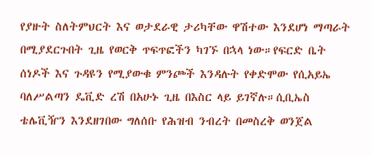የያዙት ስለትምህርት እና ወታደራዊ ታሪካቸው ዋሽተው እንደሆነ ማጣራት በሚያደርጉበት ጊዜ የወርቅ ጥፍጥፎችን ካገኙ በኋላ ነው።የፍርድ ቤት ሰነዶች እና ጉዳዩን የሚያውቁ ምንጮች እንዳሉት የቀድሞው የሲአይኤ ባለሥልጣን ዴቪድ ረሽ በአሁኑ ጊዜ በእስር ላይ ይገኛሉ።ሲቢኤስ ቴሌቪዥን እንደዘገበው ግለሰቡ የሕዝብ ንብረት በመስረቅ ወንጀል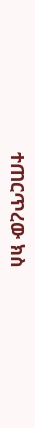ተጠርጥረው ክስ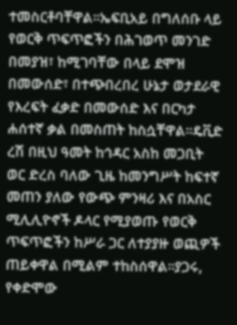ተመስርቶባቸዋል።ኤፍቢአይ በግለሰቡ ላይ የወርቅ ጥፍጥፎችን በሕገወጥ መንገድ በመያዝ፣ ከሚገባቸው በላይ ደሞዝ በመውሰድ፣ በተጭበረበረ ሁኔታ ወታደራዊ የእረፍት ፈቃድ በመውሰድ እና በርካታ ሐሰተኛ ቃል በመስጠት ከስሷቸዋል።ዴቪድ ረሽ በዚህ ዓመት ከኅዳር አስከ መጋቢት ወር ድረስ ባለው ጊዜ ከመንግሥት ከፍተኛ መጠን ያለው የውጭ ምንዛሪ እና በአስር ሚሊሊዮኖች ዶላር የሚያወጡ የወርቅ ጥፍጥፎችን ከሥራ ጋር ለተያያዙ ወጪዎች ጠይቀዋል በሚልም ተከስሰዋል።ያጋሩ, የቀድሞው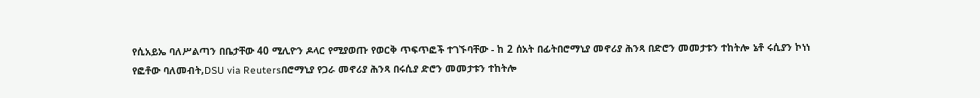የሲአይኤ ባለሥልጣን በቤታቸው 40 ሚሊዮን ዶላር የሚያወጡ የወርቅ ጥፍጥፎች ተገኙባቸው - ከ 2 ሰአት በፊትበሮማኒያ መኖሪያ ሕንጻ በድሮን መመታቱን ተከትሎ ኔቶ ሩሲያን ኮነነ
የፎቶው ባለመብት,DSU via Reutersበሮማኒያ የጋራ መኖሪያ ሕንጻ በሩሲያ ድሮን መመታቱን ተከትሎ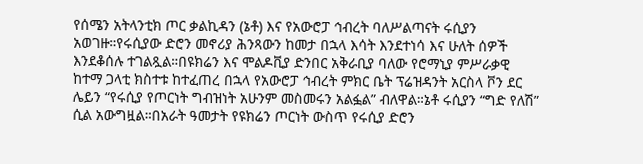የሰሜን አትላንቲክ ጦር ቃልኪዳን (ኔቶ) እና የአውሮፓ ኅብረት ባለሥልጣናት ሩሲያን አወገዙ።የሩሲያው ድሮን መኖሪያ ሕንጻውን ከመታ በኋላ እሳት እንደተነሳ እና ሁለት ሰዎች እንደቆሰሉ ተገልጿል።በዩክሬን እና ሞልዶቪያ ድንበር አቅራቢያ ባለው የሮማኒያ ምሥራቃዊ ከተማ ጋላቲ ክስተቱ ከተፈጠረ በኋላ የአውሮፓ ኅብረት ምክር ቤት ፕሬዝዳንት አርስላ ቮን ደር ሌይን “የሩሲያ የጦርነት ግብዝነት አሁንም መስመሩን አልፏል” ብለዋል።ኔቶ ሩሲያን “ግድ የለሽ” ሲል አውግዟል።በአራት ዓመታት የዩክሬን ጦርነት ውስጥ የሩሲያ ድሮን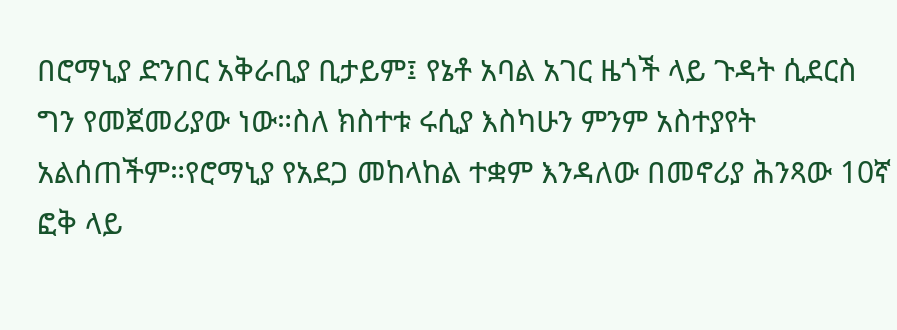በሮማኒያ ድንበር አቅራቢያ ቢታይም፤ የኔቶ አባል አገር ዜጎች ላይ ጉዳት ሲደርስ ግን የመጀመሪያው ነው።ስለ ክስተቱ ሩሲያ እስካሁን ምንም አስተያየት አልሰጠችም።የሮማኒያ የአደጋ መከላከል ተቋም እንዳለው በመኖሪያ ሕንጻው 10ኛ ፎቅ ላይ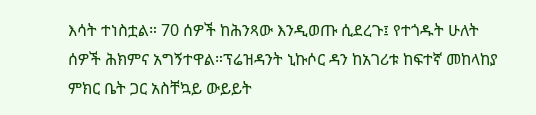እሳት ተነስቷል። 70 ሰዎች ከሕንጻው እንዲወጡ ሲደረጉ፤ የተጎዱት ሁለት ሰዎች ሕክምና አግኝተዋል።ፕሬዝዳንት ኒኩሶር ዳን ከአገሪቱ ከፍተኛ መከላከያ ምክር ቤት ጋር አስቸኳይ ውይይት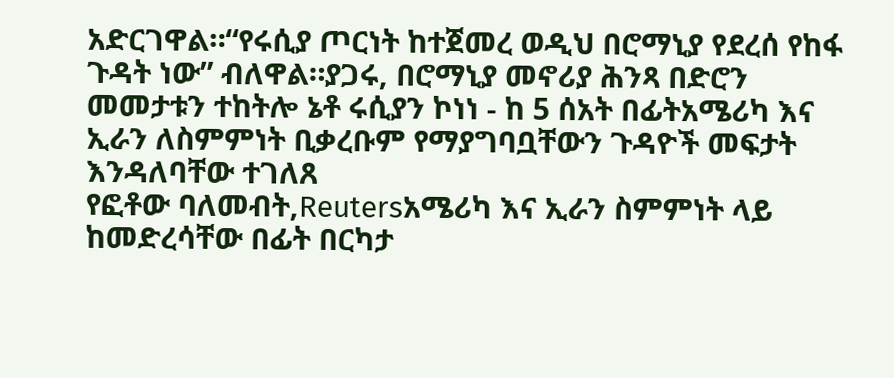አድርገዋል።“የሩሲያ ጦርነት ከተጀመረ ወዲህ በሮማኒያ የደረሰ የከፋ ጉዳት ነው” ብለዋል።ያጋሩ, በሮማኒያ መኖሪያ ሕንጻ በድሮን መመታቱን ተከትሎ ኔቶ ሩሲያን ኮነነ - ከ 5 ሰአት በፊትአሜሪካ እና ኢራን ለስምምነት ቢቃረቡም የማያግባቧቸውን ጉዳዮች መፍታት እንዳለባቸው ተገለጸ
የፎቶው ባለመብት,Reutersአሜሪካ እና ኢራን ስምምነት ላይ ከመድረሳቸው በፊት በርካታ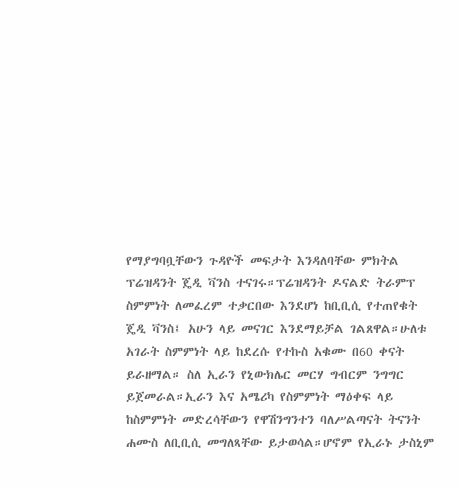የማያግባቧቸውን ጉዳዮች መፍታት እንዳለባቸው ምክትል ፕሬዝዳንት ጄዲ ቫንስ ተናገሩ።ፕሬዝዳንት ዶናልድ ትራምፕ ስምምነት ለመፈረም ተቃርበው እንደሆነ ከቢቢሲ የተጠየቁት ጄዲ ቫንስ፤ አሁን ላይ መናገር እንደማይቻል ገልጸዋል።ሁለቱ አገራት ስምምነት ላይ ከደረሱ የተኩስ አቁሙ በ60 ቀናት ይራዘማል። ስለ ኢራን የኒውክሌር መርሃ ግብርም ንግግር ይጀመራል።ኢራን እና አሜሪካ የስምምነት ማዕቀፍ ላይ ከስምምነት መድረሳቸውን የዋሽንግንተን ባለሥልጣናት ትናንት ሐሙስ ለቢቢሲ መግለጻቸው ይታወሳል።ሆኖም የኢራኑ ታስኒም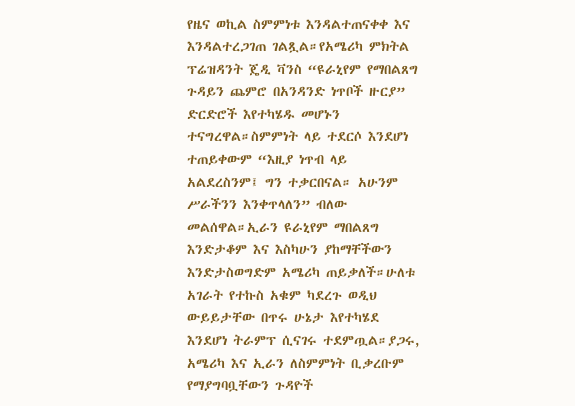የዜና ወኪል ስምምነቱ እንዳልተጠናቀቀ እና እንዳልተረጋገጠ ገልጿል።የአሜሪካ ምክትል ፕሬዝዳንት ጄዲ ቫንስ “ዩራኒየም የማበልጸግ ጉዳይን ጨምሮ በአንዳንድ ነጥቦች ዙርያ” ድርድሮች እየተካሄዱ መሆኑን ተናግረዋል።ስምምነት ላይ ተደርሶ እንደሆነ ተጠይቀውም “እዚያ ነጥብ ላይ አልደረስንም፤ ግን ተቃርበናል። አሁንም ሥራችንን እንቀጥላለን” ብለው መልሰዋል።ኢራን ዩራኒየም ማበልጸግ እንድታቆም እና እስካሁን ያከማቸችውን እንድታስወግድም አሜሪካ ጠይቃለች።ሁለቱ አገራት የተኩስ አቁም ካደረጉ ወዲህ ውይይታቸው በጥሩ ሁኔታ እየተካሄደ እንደሆነ ትራምፕ ሲናገሩ ተደምጧል።ያጋሩ, አሜሪካ እና ኢራን ለስምምነት ቢቃረቡም የማያግባቧቸውን ጉዳዮች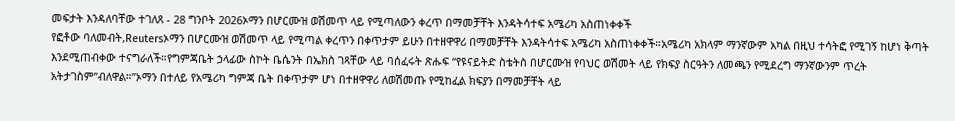መፍታት እንዳለባቸው ተገለጸ - 28 ግንቦት 2026ኦማን በሆርሙዝ ወሽመጥ ላይ የሚጣለውን ቀረጥ በማመቻቸት እንዳትሳተፍ አሜሪካ አስጠነቀቀች
የፎቶው ባለመብት,Reutersኦማን በሆርሙዝ ወሽመጥ ላይ የሚጣል ቀረጥን በቀጥታም ይሁን በተዘዋዋሪ በማመቻቸት እንዳትሳተፍ አሜሪካ አስጠነቀቀች።አሜሪካ አክላም ማንኛውም አካል በዚህ ተሳትፎ የሚገኝ ከሆነ ቅጣት እንደሚጠብቀው ተናግራለች።የግምጃቤት ኃላፊው ስኮት ቤሴንት በኤክስ ገጻቸው ላይ ባሰፈሩት ጽሑፍ “የዩናይትድ ስቴትስ በሆርሙዝ የባህር ወሽመት ላይ የክፍያ ስርዓትን ለመጫን የሚደረግ ማንኛውንም ጥረት አትታገስም”ብለዋል።”ኦማን በተለይ የአሜሪካ ግምጃ ቤት በቀጥታም ሆነ በተዘዋዋሪ ለወሽመጡ የሚከፈል ክፍያን በማመቻቸት ላይ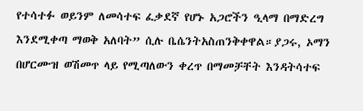የተሳተፉ ወይንም ለመሳተፍ ፈቃደኛ የሆኑ አጋሮችን ዒላማ በማድረግ እንደሚቀጣ ማወቅ አለባት” ሲሉ ቤሴንትአስጠንቅቀዋል።ያጋሩ, ኦማን በሆርሙዝ ወሽመጥ ላይ የሚጣለውን ቀረጥ በማመቻቸት እንዳትሳተፍ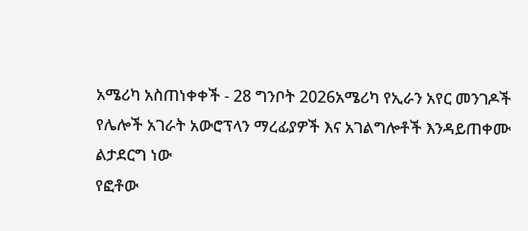አሜሪካ አስጠነቀቀች - 28 ግንቦት 2026አሜሪካ የኢራን አየር መንገዶች የሌሎች አገራት አውሮፕላን ማረፊያዎች እና አገልግሎቶች እንዳይጠቀሙ ልታደርግ ነው
የፎቶው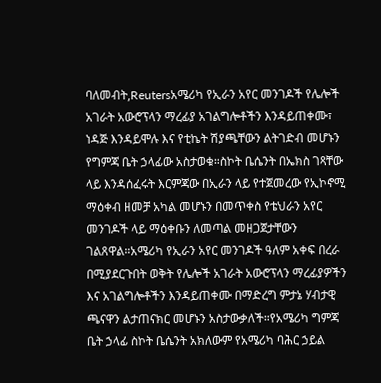ባለመብት,Reutersአሜሪካ የኢራን አየር መንገዶች የሌሎች አገራት አውሮፕላን ማረፊያ አገልግሎቶችን እንዳይጠቀሙ፣ ነዳጅ እንዳይሞሉ እና የቲኬት ሽያጫቸውን ልትገድብ መሆኑን የግምጃ ቤት ኃላፊው አስታወቁ።ስኮት ቤሴንት በኤክስ ገጻቸው ላይ እንዳሰፈሩት እርምጃው በኢራን ላይ የተጀመረው የኢኮኖሚ ማዕቀብ ዘመቻ አካል መሆኑን በመጥቀስ የቴህራን አየር መንገዶች ላይ ማዕቀቡን ለመጣል መዘጋጀታቸውን ገልጸዋል።አሜሪካ የኢራን አየር መንገዶች ዓለም አቀፍ በረራ በሚያደርጉበት ወቅት የሌሎች አገራት አውሮፕላን ማረፊያዎችን እና አገልግሎቶችን እንዳይጠቀሙ በማድረግ ምታኔ ሃብታዊ ጫናዋን ልታጠናክር መሆኑን አስታውቃለች።የአሜሪካ ግምጃ ቤት ኃላፊ ስኮት ቤሴንት አክለውም የአሜሪካ ባሕር ኃይል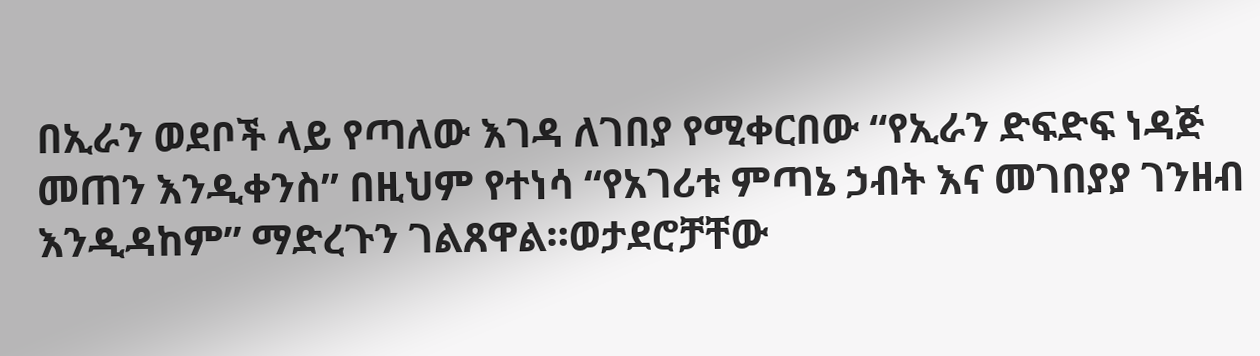በኢራን ወደቦች ላይ የጣለው እገዳ ለገበያ የሚቀርበው “የኢራን ድፍድፍ ነዳጅ መጠን እንዲቀንስ” በዚህም የተነሳ “የአገሪቱ ምጣኔ ኃብት እና መገበያያ ገንዘብ እንዲዳከም” ማድረጉን ገልጸዋል።ወታደሮቻቸው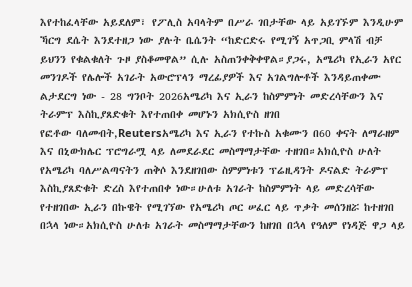እየተከፈላቸው አይደለም፣ የፖሊስ አባላትም በሥራ ገበታቸው ላይ አይገኙም እንዲሁም ኻርግ ደሴት እንደተዘጋ ነው ያሉት ቤሴንት “ከድርድሩ የሚገኝ አጥጋቢ ምላሽ ብቻ ይህንን የቁልቁለት ጉዞ ያስቆመዋል” ሲሉ አስጠንቀቅቀዋል።ያጋሩ, አሜሪካ የኢራን አየር መንገዶች የሌሎች አገራት አውሮፕላን ማረፊያዎች እና አገልግሎቶች እንዳይጠቀሙ ልታደርግ ነው - 28 ግንቦት 2026አሜሪካ እና ኢራን ከስምምነት መድረሳቸውን እና ትራምፕ እስኪያጸድቁት እየተጠበቀ መሆኑን አክሲዮስ ዘገበ
የፎቶው ባለመብት,Reutersአሜሪካ እና ኢራን የተኩስ አቁሙን በ60 ቀናት ለማራዘም እና በኒውክሌር ፕሮግራሟ ላይ ለመደራደር መስማማታቸው ተዘገበ።አክሲዮስ ሁለት የአሜሪካ ባለሥልጣናትን ጠቅሶ እንደዘገበው ስምምነቱን ፕሬዚዳንት ዶናልድ ትራምፕ እስኪያጸድቁት ድረስ እየተጠበቀ ነው።ሁለቱ አገራት ከስምምነት ላይ መድረሳቸው የተዘገበው ኢራን በኩዌት የሚገኘው የአሜሪካ ጦር ሠፈር ላይ ጥቃት መሰንዘሯ ከተዘገበ በኋላ ነው።አክሲዮስ ሁለቱ አገራት መስማማታቸውን ከዘገበ በኋላ የዓለም የነዳጅ ዋጋ ላይ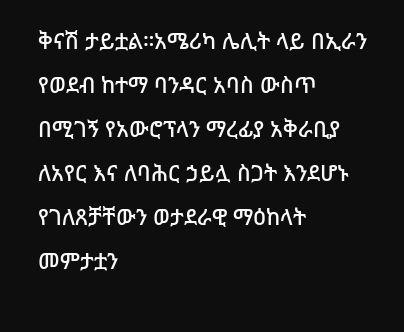ቅናሽ ታይቷል።አሜሪካ ሌሊት ላይ በኢራን የወደብ ከተማ ባንዳር አባስ ውስጥ በሚገኝ የአውሮፕላን ማረፊያ አቅራቢያ ለአየር እና ለባሕር ኃይሏ ስጋት እንደሆኑ የገለጸቻቸውን ወታደራዊ ማዕከላት መምታቷን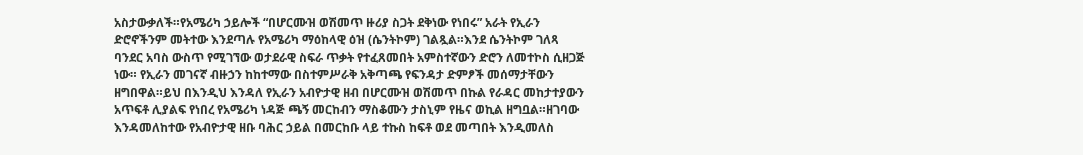አስታውቃለች።የአሜሪካ ኃይሎች “በሆርሙዝ ወሽመጥ ዙሪያ ስጋት ደቅነው የነበሩ” አራት የኢራን ድሮኖችንም መትተው እንደጣሉ የአሜሪካ ማዕከላዊ ዕዝ (ሴንትኮም) ገልጿል።እንደ ሴንትኮም ገለጻ ባንደር አባስ ውስጥ የሚገኘው ወታደራዊ ስፍራ ጥቃት የተፈጸመበት አምስተኛውን ድሮን ለመተኮስ ሲዘጋጅ ነው። የኢራን መገናኛ ብዙኃን ከከተማው በስተምሥራቅ አቅጣጫ የፍንዳታ ድምፆች መሰማታቸውን ዘግበዋል።ይህ በእንዲህ እንዳለ የኢራን አብዮታዊ ዘብ በሆርሙዝ ወሽመጥ በኩል የራዳር መከታተያውን አጥፍቶ ሊያልፍ የነበረ የአሜሪካ ነዳጅ ጫኝ መርከብን ማስቆሙን ታስኒም የዜና ወኪል ዘግቧል።ዘገባው እንዳመለከተው የአብዮታዊ ዘቡ ባሕር ኃይል በመርከቡ ላይ ተኩስ ከፍቶ ወደ መጣበት እንዲመለስ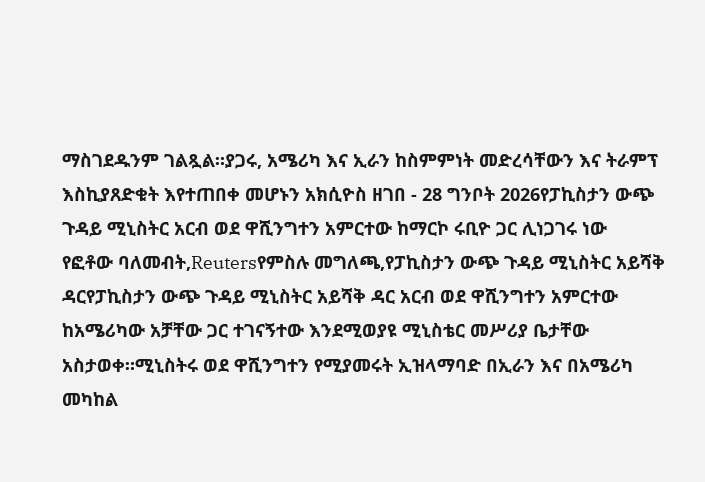ማስገደዱንም ገልጿል።ያጋሩ, አሜሪካ እና ኢራን ከስምምነት መድረሳቸውን እና ትራምፕ እስኪያጸድቁት እየተጠበቀ መሆኑን አክሲዮስ ዘገበ - 28 ግንቦት 2026የፓኪስታን ውጭ ጉዳይ ሚኒስትር አርብ ወደ ዋሺንግተን አምርተው ከማርኮ ሩቢዮ ጋር ሊነጋገሩ ነው
የፎቶው ባለመብት,Reutersየምስሉ መግለጫ,የፓኪስታን ውጭ ጉዳይ ሚኒስትር አይሻቅ ዳርየፓኪስታን ውጭ ጉዳይ ሚኒስትር አይሻቅ ዳር አርብ ወደ ዋሺንግተን አምርተው ከአሜሪካው አቻቸው ጋር ተገናኝተው እንደሚወያዩ ሚኒስቴር መሥሪያ ቤታቸው አስታወቀ።ሚኒስትሩ ወደ ዋሺንግተን የሚያመሩት ኢዝላማባድ በኢራን እና በአሜሪካ መካከል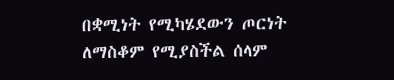በቋሚነት የሚካሄደውን ጦርነት ለማስቆም የሚያስችል ሰላም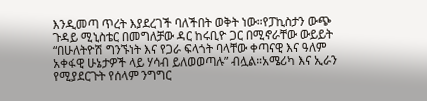እንዲመጣ ጥረት እያደረገች ባለችበት ወቅት ነው።የፓኪስታን ውጭ ጉዳይ ሚኒስቴር በመግለቻው ዳር ከሩቢዮ ጋር በሚኖራቸው ውይይት “በሁለትዮሽ ግንኙነት እና የጋራ ፍላጎት ባላቸው ቀጣናዊ እና ዓለም አቀፋዊ ሁኔታዎች ላይ ሃሳብ ይለወወጣሉ” ብሏል።አሜሪካ እና ኢራን የሚያደርጉት የሰላም ንግግር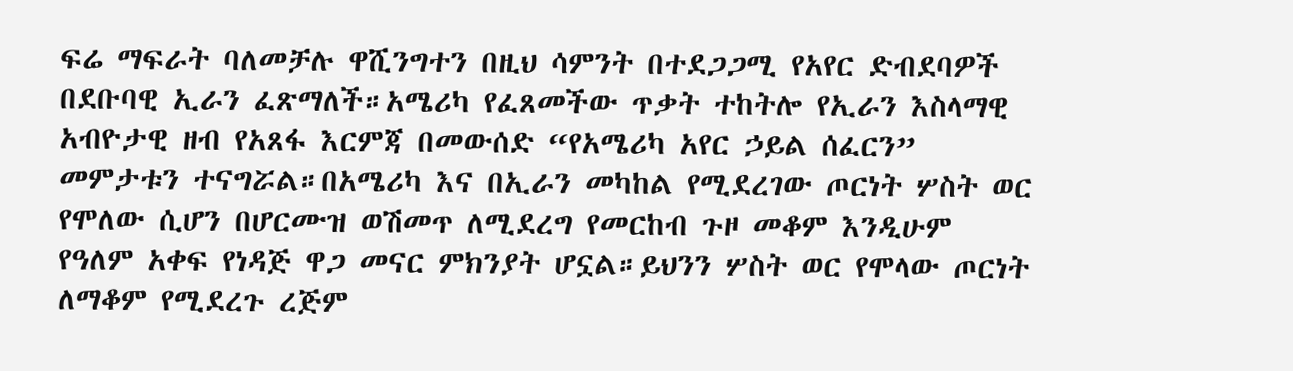ፍሬ ማፍራት ባለመቻሉ ዋሺንግተን በዚህ ሳምንት በተደጋጋሚ የአየር ድብደባዎች በደቡባዊ ኢራን ፈጽማለች።አሜሪካ የፈጸመችው ጥቃት ተከትሎ የኢራን እስላማዊ አብዮታዊ ዘብ የአጸፋ እርምጃ በመውሰድ “የአሜሪካ አየር ኃይል ሰፈርን” መምታቱን ተናግሯል።በአሜሪካ እና በኢራን መካከል የሚደረገው ጦርነት ሦስት ወር የሞለው ሲሆን በሆርሙዝ ወሽመጥ ለሚደረግ የመርከብ ጉዞ መቆም እንዲሁም የዓለም አቀፍ የነዳጅ ዋጋ መናር ምክንያት ሆኗል።ይህንን ሦስት ወር የሞላው ጦርነት ለማቆም የሚደረጉ ረጅም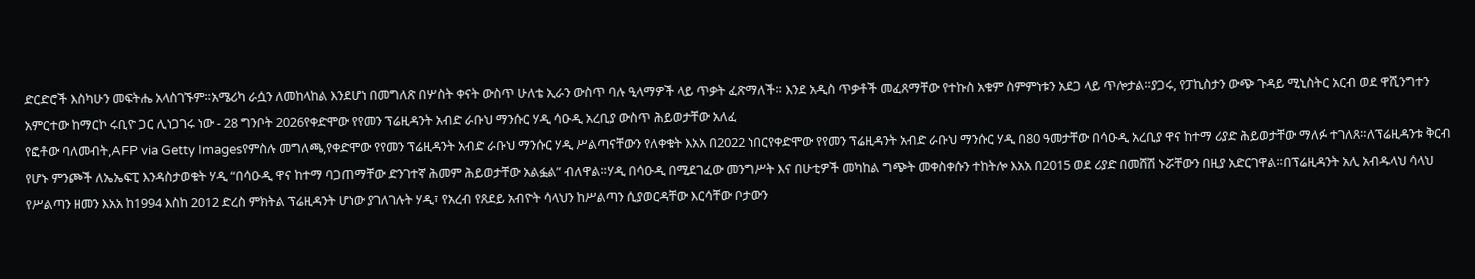ድርድሮች እስካሁን መፍትሔ አላስገኙም።አሜሪካ ራሷን ለመከላከል እንደሆነ በመግለጽ በሦስት ቀናት ውስጥ ሁለቴ ኢራን ውስጥ ባሉ ዒላማዎች ላይ ጥቃት ፈጽማለች። እንደ አዲስ ጥቃቶች መፈጸማቸው የተኩስ አቁም ስምምነቱን አደጋ ላይ ጥሎታል።ያጋሩ, የፓኪስታን ውጭ ጉዳይ ሚኒስትር አርብ ወደ ዋሺንግተን አምርተው ከማርኮ ሩቢዮ ጋር ሊነጋገሩ ነው - 28 ግንቦት 2026የቀድሞው የየመን ፕሬዚዳንት አብድ ራቡህ ማንሱር ሃዲ ሳዑዲ አረቢያ ውስጥ ሕይወታቸው አለፈ
የፎቶው ባለመብት,AFP via Getty Imagesየምስሉ መግለጫ,የቀድሞው የየመን ፕሬዚዳንት አብድ ራቡህ ማንሱር ሃዲ ሥልጣናቸውን የለቀቁት እአአ በ2022 ነበርየቀድሞው የየመን ፕሬዚዳንት አብድ ራቡህ ማንሱር ሃዲ በ80 ዓመታቸው በሳዑዲ አረቢያ ዋና ከተማ ሪያድ ሕይወታቸው ማለፉ ተገለጸ።ለፕሬዚዳንቱ ቅርብ የሆኑ ምንጮች ለኤኤፍፒ እንዳስታወቁት ሃዲ “በሳዑዲ ዋና ከተማ ባጋጠማቸው ድንገተኛ ሕመም ሕይወታቸው አልፏል” ብለዋል።ሃዲ በሳዑዲ በሚደገፈው መንግሥት እና በሁቲዎች መካከል ግጭት መቀስቀሱን ተከትሎ እአአ በ2015 ወደ ሪያድ በመሸሽ ኑሯቸውን በዚያ አድርገዋል።በፕሬዚዳንት አሊ አብዱላህ ሳላህ የሥልጣን ዘመን እአአ ከ1994 እስከ 2012 ድረስ ምክትል ፕሬዚዳንት ሆነው ያገለገሉት ሃዲ፣ የአረብ የጸደይ አብዮት ሳላህን ከሥልጣን ሲያወርዳቸው እርሳቸው ቦታውን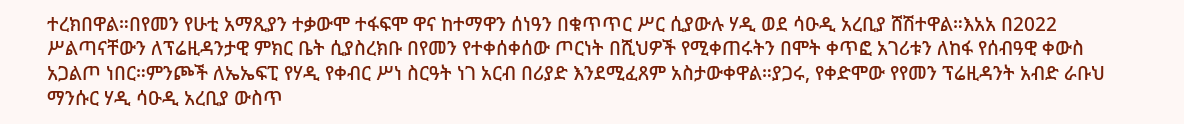ተረክበዋል።በየመን የሁቲ አማጺያን ተቃውሞ ተፋፍሞ ዋና ከተማዋን ሰነዓን በቁጥጥር ሥር ሲያውሉ ሃዲ ወደ ሳዑዲ አረቢያ ሸሽተዋል።እአአ በ2022 ሥልጣናቸውን ለፕሬዚዳንታዊ ምክር ቤት ሲያስረክቡ በየመን የተቀሰቀሰው ጦርነት በሺህዎች የሚቀጠሩትን በሞት ቀጥፎ አገሪቱን ለከፋ የሰብዓዊ ቀውስ አጋልጦ ነበር።ምንጮች ለኤኤፍፒ የሃዲ የቀብር ሥነ ስርዓት ነገ አርብ በሪያድ እንደሚፈጸም አስታውቀዋል።ያጋሩ, የቀድሞው የየመን ፕሬዚዳንት አብድ ራቡህ ማንሱር ሃዲ ሳዑዲ አረቢያ ውስጥ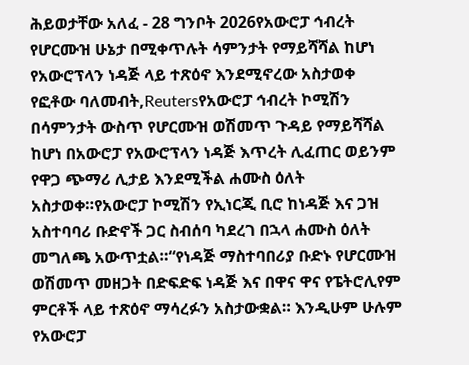ሕይወታቸው አለፈ - 28 ግንቦት 2026የአውሮፓ ኅብረት የሆርሙዝ ሁኔታ በሚቀጥሉት ሳምንታት የማይሻሻል ከሆነ የአውሮፕላን ነዳጅ ላይ ተጽዕኖ እንደሚኖረው አስታወቀ
የፎቶው ባለመብት,Reutersየአውሮፓ ኅብረት ኮሚሽን በሳምንታት ውስጥ የሆርሙዝ ወሽመጥ ጉዳይ የማይሻሻል ከሆነ በአውሮፓ የአውሮፕላን ነዳጅ እጥረት ሊፈጠር ወይንም የዋጋ ጭማሪ ሊታይ እንደሚችል ሐሙስ ዕለት አስታወቀ።የአውሮፓ ኮሚሽን የኢነርጂ ቢሮ ከነዳጅ እና ጋዝ አስተባባሪ ቡድኖች ጋር ስብሰባ ካደረገ በኋላ ሐሙስ ዕለት መግለጫ አውጥቷል።“የነዳጅ ማስተባበሪያ ቡድኑ የሆርሙዝ ወሽመጥ መዘጋት በድፍድፍ ነዳጅ እና በዋና ዋና የፔትሮሊየም ምርቶች ላይ ተጽዕኖ ማሳረፉን አስታውቋል። እንዲሁም ሁሉም የአውሮፓ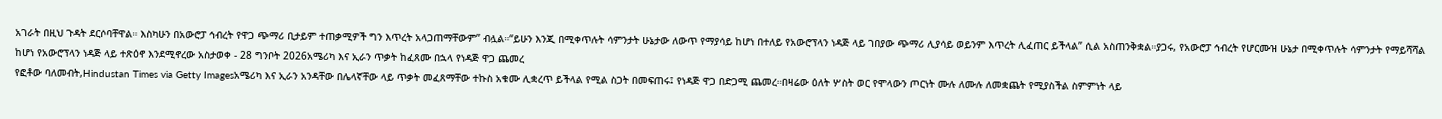አገራት በዚህ ጉዳት ደርሶባቸዋል። እስካሁን በአውሮፓ ኅብረት የዋጋ ጭማሪ ቢታይም ተጠቃሚዎች ግን እጥረት አላጋጠማቸውም” ብሏል።“ይሁን እንጂ በሚቀጥሉት ሳምንታት ሁኔታው ለውጥ የማያሳይ ከሆነ በተለይ የአውሮፕላን ነዳጅ ላይ ገበያው ጭማሪ ሊያሳይ ወይንም እጥረት ሊፈጠር ይችላል” ሲል አስጠንቅቋል።ያጋሩ, የአውሮፓ ኅብረት የሆርሙዝ ሁኔታ በሚቀጥሉት ሳምንታት የማይሻሻል ከሆነ የአውሮፕላን ነዳጅ ላይ ተጽዕኖ እንደሚኖረው አስታወቀ - 28 ግንቦት 2026አሜሪካ እና ኢራን ጥቃት ከፈጸሙ በኋላ የነዳጅ ዋጋ ጨመረ
የፎቶው ባለመብት,Hindustan Times via Getty Imagesአሜሪካ እና ኢራን አንዳቸው በሌላኛቸው ላይ ጥቃት መፈጸማቸው ተኩስ አቁሙ ሊቋረጥ ይችላል የሚል ስጋት በመፍጠሩ፤ የነዳጅ ዋጋ በድጋሚ ጨመረ።በዛሬው ዕለት ሦስት ወር የሞላውን ጦርነት ሙሉ ለሙሉ ለመቋጨት የሚያስችል ስምምነት ላይ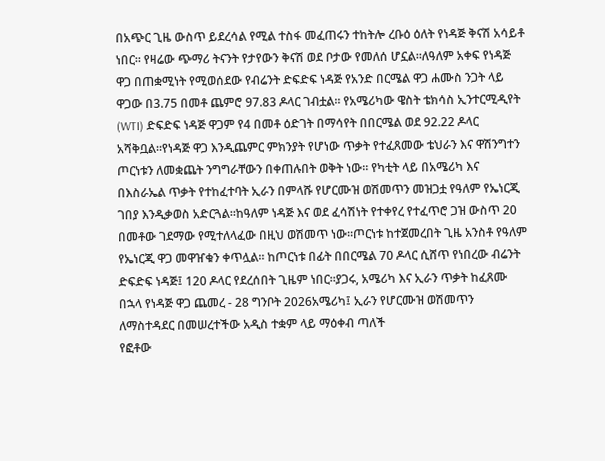በአጭር ጊዜ ውስጥ ይደረሳል የሚል ተስፋ መፈጠሩን ተከትሎ ረቡዕ ዕለት የነዳጅ ቅናሽ አሳይቶ ነበር። የዛሬው ጭማሪ ትናንት የታየውን ቅናሽ ወደ ቦታው የመለሰ ሆኗል።ለዓለም አቀፍ የነዳጅ ዋጋ በጠቋሚነት የሚወሰደው የብሬንት ድፍድፍ ነዳጅ የአንድ በርሜል ዋጋ ሐሙስ ንጋት ላይ ዋጋው በ3.75 በመቶ ጨምሮ 97.83 ዶላር ገብቷል። የአሜሪካው ዌስት ቴክሳስ ኢንተርሚዲየት (WTI) ድፍድፍ ነዳጅ ዋጋም የ4 በመቶ ዕድገት በማሳየት በበርሜል ወደ 92.22 ዶላር አሻቅቧል።የነዳጅ ዋጋ እንዲጨምር ምክንያት የሆነው ጥቃት የተፈጸመው ቴህራን እና ዋሽንግተን ጦርነቱን ለመቋጨት ንግግራቸውን በቀጠሉበት ወቅት ነው። የካቲት ላይ በአሜሪካ እና በእስራኤል ጥቃት የተከፈተባት ኢራን በምላሹ የሆርሙዝ ወሽመጥን መዝጋቷ የዓለም የኤነርጂ ገበያ እንዲቃወስ አድርጓል።ከዓለም ነዳጅ እና ወደ ፈሳሽነት የተቀየረ የተፈጥሮ ጋዝ ውስጥ 20 በመቶው ገደማው የሚተለላፈው በዚህ ወሽመጥ ነው።ጦርነቱ ከተጀመረበት ጊዜ አንስቶ የዓለም የኤነርጂ ዋጋ መዋዠቁን ቀጥሏል። ከጦርነቱ በፊት በበርሜል 70 ዶላር ሲሸጥ የነበረው ብሬንት ድፍድፍ ነዳጅ፤ 120 ዶላር የደረሰበት ጊዜም ነበር።ያጋሩ, አሜሪካ እና ኢራን ጥቃት ከፈጸሙ በኋላ የነዳጅ ዋጋ ጨመረ - 28 ግንቦት 2026አሜሪካ፤ ኢራን የሆርሙዝ ወሽመጥን ለማስተዳደር በመሠረተችው አዲስ ተቋም ላይ ማዕቀብ ጣለች
የፎቶው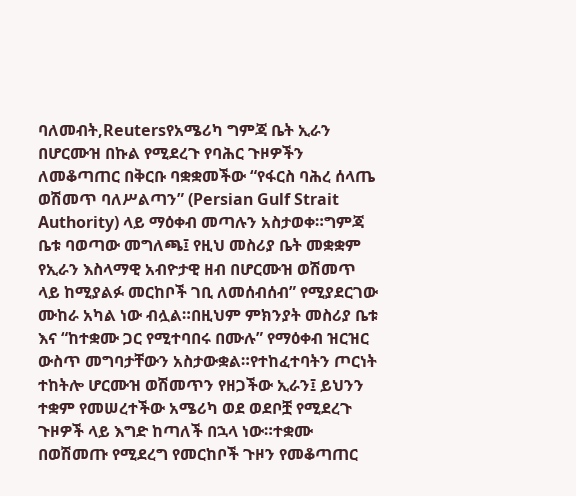ባለመብት,Reutersየአሜሪካ ግምጃ ቤት ኢራን በሆርሙዝ በኩል የሚደረጉ የባሕር ጉዞዎችን ለመቆጣጠር በቅርቡ ባቋቋመችው “የፋርስ ባሕረ ሰላጤ ወሽመጥ ባለሥልጣን” (Persian Gulf Strait Authority) ላይ ማዕቀብ መጣሉን አስታወቀ።ግምጃ ቤቱ ባወጣው መግለጫ፤ የዚህ መስሪያ ቤት መቋቋም የኢራን እስላማዊ አብዮታዊ ዘብ በሆርሙዝ ወሽመጥ ላይ ከሚያልፉ መርከቦች ገቢ ለመሰብሰብ” የሚያደርገው ሙከራ አካል ነው ብሏል።በዚህም ምክንያት መስሪያ ቤቱ እና “ከተቋሙ ጋር የሚተባበሩ በሙሉ” የማዕቀብ ዝርዝር ውስጥ መግባታቸውን አስታውቋል።የተከፈተባትን ጦርነት ተከትሎ ሆርሙዝ ወሽመጥን የዘጋችው ኢራን፤ ይህንን ተቋም የመሠረተችው አሜሪካ ወደ ወደቦቿ የሚደረጉ ጉዞዎች ላይ እግድ ከጣለች በኋላ ነው።ተቋሙ በወሽመጡ የሚደረግ የመርከቦች ጉዞን የመቆጣጠር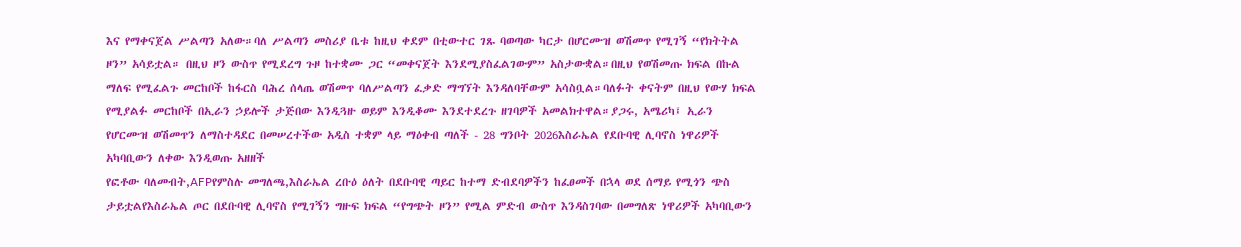እና የማቀናጀል ሥልጣን አለው።ባለ ሥልጣን መስሪያ ቤቱ ከዚህ ቀደም በቲውተር ገጹ ባወጣው ካርታ በሆርሙዝ ወሽመጥ የሚገኝ “የክትትል ዞን” አሳይቷል። በዚህ ዞን ውስጥ የሚደረግ ጉዞ ከተቋሙ ጋር “መቀናጀት እንደሚያስፈልገውም” አስታውቋል።በዚህ የወሽመጡ ክፍል በኩል ማለፍ የሚፈልጉ መርከቦች ከፋርስ ባሕረ ሰላጤ ወሽመጥ ባለሥልጣን ፈቃድ ማግኘት እንዳለባቸውም አሳስቧል።ባለፉት ቀናትም በዚህ የውሃ ክፍል የሚያልፉ መርከቦች በኢራን ኃይሎች ታጅበው እንዲጓዙ ወይም እንዲቆሙ እንደተደረጉ ዘገባዎች አመልክተዋል።ያጋሩ, አሜሪካ፤ ኢራን የሆርሙዝ ወሽመጥን ለማስተዳደር በመሠረተችው አዲስ ተቋም ላይ ማዕቀብ ጣለች - 28 ግንቦት 2026እስራኤል የደቡባዊ ሊባኖስ ነዋሪዎች አካባቢውን ለቀው እንዲወጡ አዘዘች
የፎቶው ባለመብት,AFPየምስሉ መግለጫ,እስራኤል ረቡዕ ዕለት በደቡባዊ ጣይር ከተማ ድብደባዎችን ከፈፀመች በኋላ ወደ ሰማይ የሚጎን ጭስ ታይቷልየእስራኤል ጦር በደቡባዊ ሊባኖስ የሚገኝን ግዙፍ ክፍል “የግጭት ዞን” የሚል ምድብ ውስጥ እንዳስገባው በመግለጽ ነዋሪዎች አካባቢውን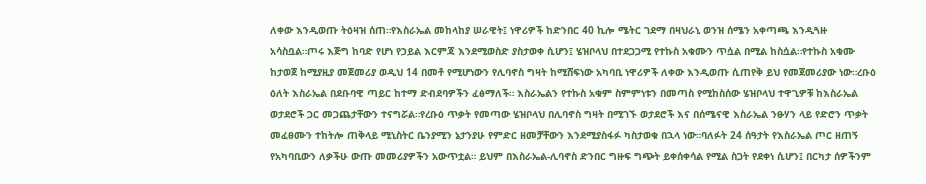ለቀው እንዲወጡ ትዕዛዝ ሰጠ።የእስራኤል መከላከያ ሠራዊት፤ ነዋሪዎች ከድንበር 40 ኪሎ ሜትር ገደማ በዛህራኒ ወንዝ ሰሜን አቀጣጫ እንዲጓዙ አሳስቧል።ጦሩ እጅግ ከባድ የሆነ የኃይል እርምጃ እንደሚወስድ ያስታወቀ ሲሆን፤ ሄዝቦላህ በተደጋጋሚ የተኩስ አቁሙን ጥሷል በሚል ከስሷል።የተኩስ አቁሙ ከታወጀ ከሚያዚያ መጀመሪያ ወዲህ 14 በመቶ የሚሆነውን የሊባኖስ ግዛት ከሚሸፍነው አካባቢ ነዋሪዎች ለቀው እንዲወጡ ሲጠየቅ ይህ የመጀመሪያው ነው።ረቡዕ ዕለት እስራኤል በደቡባዊ ጣይር ከተማ ድብደባዎችን ፈፅማለች። እስራኤልን የተኩስ አቁም ስምምነቱን በመጣስ የሚከስሰው ሄዝቦላህ ተዋጊዎቹ ከእስራኤል ወታደሮች ጋር መጋጨታቸውን ተናግሯል።የረቡዕ ጥቃት የመጣው ሄዝቦላህ በሊባኖስ ግዛት በሚገኙ ወታደሮች እና በሰሜናዊ እስራኤል ንፁሃን ላይ የድሮን ጥቃት መፈፀሙን ተከትሎ ጠቅላይ ሚኒስትር ቤንያሚን ኔታንያሁ የምድር ዘመቻቸውን እንደሚያስፋፉ ካስታወቁ በኋላ ነው።ባለፉት 24 ሰዓታት የእስራኤል ጦር ዘጠኝ የአካባቢውን ለቃችሁ ውጡ መመሪያዎችን አውጥቷል። ይህም በእስራኤል-ሊባኖስ ድንበር ግዙፍ ግጭት ይቀሰቀሳል የሚል ስጋት የደቀነ ሲሆን፤ በርካታ ሰዎችንም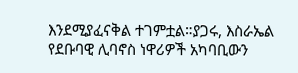እንደሚያፈናቅል ተገምቷል።ያጋሩ, እስራኤል የደቡባዊ ሊባኖስ ነዋሪዎች አካባቢውን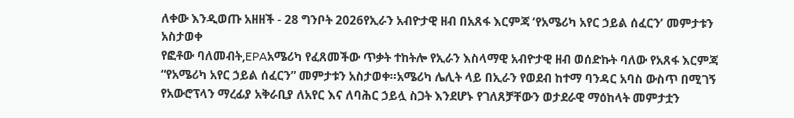ለቀው እንዲወጡ አዘዘች - 28 ግንቦት 2026የኢራን አብዮታዊ ዘብ በአጸፋ እርምጃ ‘የአሜሪካ አየር ኃይል ሰፈርን’ መምታቱን አስታወቀ
የፎቶው ባለመብት,EPAአሜሪካ የፈጸመችው ጥቃት ተከትሎ የኢራን እስላማዊ አብዮታዊ ዘብ ወሰድኩት ባለው የአጸፋ እርምጃ “የአሜሪካ አየር ኃይል ሰፈርን” መምታቱን አስታወቀ።አሜሪካ ሌሊት ላይ በኢራን የወደብ ከተማ ባንዳር አባስ ውስጥ በሚገኝ የአውሮፕላን ማረፊያ አቅራቢያ ለአየር እና ለባሕር ኃይሏ ስጋት እንደሆኑ የገለጸቻቸውን ወታደራዊ ማዕከላት መምታቷን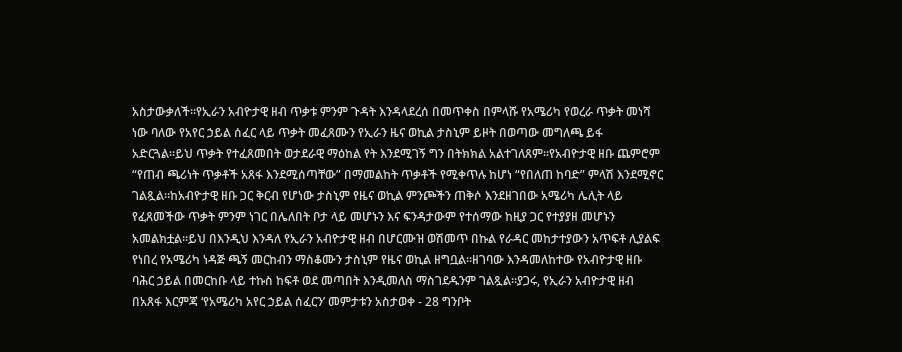አስታውቃለች።የኢራን አብዮታዊ ዘብ ጥቃቱ ምንም ጉዳት እንዳላደረሰ በመጥቀስ በምላሹ የአሜሪካ የወረራ ጥቃት መነሻ ነው ባለው የአየር ኃይል ሰፈር ላይ ጥቃት መፈጸሙን የኢራን ዜና ወኪል ታስኒም ይዞት በወጣው መግለጫ ይፋ አድርጓል።ይህ ጥቃት የተፈጸመበት ወታደራዊ ማዕከል የት እንደሚገኝ ግን በትክክል አልተገለጸም።የአብዮታዊ ዘቡ ጨምሮም “የጠብ ጫሪነት ጥቃቶች አጸፋ እንደሚሰጣቸው” በማመልከት ጥቃቶች የሚቀጥሉ ከሆነ “የበለጠ ከባድ” ምላሽ እንደሚኖር ገልጿል።ከአብዮታዊ ዘቡ ጋር ቅርብ የሆነው ታስኒም የዜና ወኪል ምንጮችን ጠቅሶ እንደዘገበው አሜሪካ ሌሊት ላይ የፈጸመችው ጥቃት ምንም ነገር በሌለበት ቦታ ላይ መሆኑን እና ፍንዳታውም የተሰማው ከዚያ ጋር የተያያዘ መሆኑን አመልክቷል።ይህ በእንዲህ እንዳለ የኢራን አብዮታዊ ዘብ በሆርሙዝ ወሽመጥ በኩል የራዳር መከታተያውን አጥፍቶ ሊያልፍ የነበረ የአሜሪካ ነዳጅ ጫኝ መርከብን ማስቆሙን ታስኒም የዜና ወኪል ዘግቧል።ዘገባው እንዳመለከተው የአብዮታዊ ዘቡ ባሕር ኃይል በመርከቡ ላይ ተኩስ ከፍቶ ወደ መጣበት እንዲመለስ ማስገደዱንም ገልጿል።ያጋሩ, የኢራን አብዮታዊ ዘብ በአጸፋ እርምጃ ‘የአሜሪካ አየር ኃይል ሰፈርን’ መምታቱን አስታወቀ - 28 ግንቦት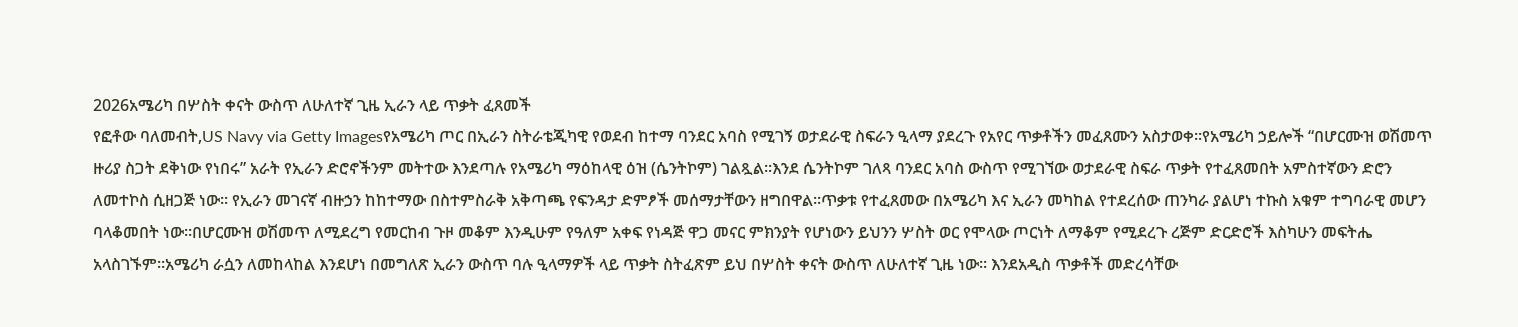2026አሜሪካ በሦስት ቀናት ውስጥ ለሁለተኛ ጊዜ ኢራን ላይ ጥቃት ፈጸመች
የፎቶው ባለመብት,US Navy via Getty Imagesየአሜሪካ ጦር በኢራን ስትራቴጂካዊ የወደብ ከተማ ባንደር አባስ የሚገኝ ወታደራዊ ስፍራን ዒላማ ያደረጉ የአየር ጥቃቶችን መፈጸሙን አስታወቀ።የአሜሪካ ኃይሎች “በሆርሙዝ ወሽመጥ ዙሪያ ስጋት ደቅነው የነበሩ” አራት የኢራን ድሮኖችንም መትተው እንደጣሉ የአሜሪካ ማዕከላዊ ዕዝ (ሴንትኮም) ገልጿል።እንደ ሴንትኮም ገለጻ ባንደር አባስ ውስጥ የሚገኘው ወታደራዊ ስፍራ ጥቃት የተፈጸመበት አምስተኛውን ድሮን ለመተኮስ ሲዘጋጅ ነው። የኢራን መገናኛ ብዙኃን ከከተማው በስተምስራቅ አቅጣጫ የፍንዳታ ድምፆች መሰማታቸውን ዘግበዋል።ጥቃቱ የተፈጸመው በአሜሪካ እና ኢራን መካከል የተደረሰው ጠንካራ ያልሆነ ተኩስ አቁም ተግባራዊ መሆን ባላቆመበት ነው።በሆርሙዝ ወሽመጥ ለሚደረግ የመርከብ ጉዞ መቆም እንዲሁም የዓለም አቀፍ የነዳጅ ዋጋ መናር ምክንያት የሆነውን ይህንን ሦስት ወር የሞላው ጦርነት ለማቆም የሚደረጉ ረጅም ድርድሮች እስካሁን መፍትሔ አላስገኙም።አሜሪካ ራሷን ለመከላከል እንደሆነ በመግለጽ ኢራን ውስጥ ባሉ ዒላማዎች ላይ ጥቃት ስትፈጽም ይህ በሦስት ቀናት ውስጥ ለሁለተኛ ጊዜ ነው። እንደአዲስ ጥቃቶች መድረሳቸው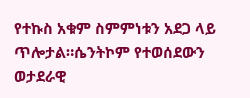የተኩስ አቁም ስምምነቱን አደጋ ላይ ጥሎታል።ሴንትኮም የተወሰደውን ወታደራዊ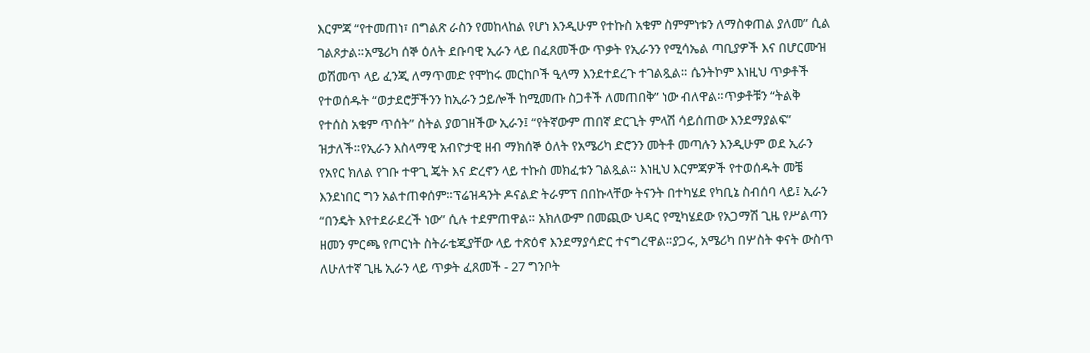እርምጃ “የተመጠነ፣ በግልጽ ራስን የመከላከል የሆነ እንዲሁም የተኩስ አቁም ስምምነቱን ለማስቀጠል ያለመ” ሲል ገልጾታል።አሜሪካ ሰኞ ዕለት ደቡባዊ ኢራን ላይ በፈጸመችው ጥቃት የኢራንን የሚሳኤል ጣቢያዎች እና በሆርሙዝ ወሽመጥ ላይ ፈንጂ ለማጥመድ የሞከሩ መርከቦች ዒላማ እንደተደረጉ ተገልጿል። ሴንትኮም እነዚህ ጥቃቶች የተወሰዱት “ወታደሮቻችንን ከኢራን ኃይሎች ከሚመጡ ስጋቶች ለመጠበቅ” ነው ብለዋል።ጥቃቶቹን “ትልቅ የተሰስ አቁም ጥሰት” ስትል ያወገዘችው ኢራን፤ “የትኛውም ጠበኛ ድርጊት ምላሽ ሳይሰጠው እንደማያልፍ” ዝታለች።የኢራን እስላማዊ አብዮታዊ ዘብ ማክሰኞ ዕለት የአሜሪካ ድሮንን መትቶ መጣሉን እንዲሁም ወደ ኢራን የአየር ክለል የገቡ ተዋጊ ጄት እና ድረኖን ላይ ተኩስ መክፈቱን ገልጿል። እነዚህ እርምጃዎች የተወሰዱት መቼ እንደነበር ግን አልተጠቀሰም።ፕሬዝዳንት ዶናልድ ትራምፕ በበኩላቸው ትናንት በተካሄደ የካቢኔ ስብሰባ ላይ፤ ኢራን “በንዴት እየተደራደረች ነው” ሲሉ ተደምጠዋል። አክለውም በመጪው ህዳር የሚካሄደው የአጋማሽ ጊዜ የሥልጣን ዘመን ምርጫ የጦርነት ስትራቴጂያቸው ላይ ተጽዕኖ እንደማያሳድር ተናግረዋል።ያጋሩ, አሜሪካ በሦስት ቀናት ውስጥ ለሁለተኛ ጊዜ ኢራን ላይ ጥቃት ፈጸመች - 27 ግንቦት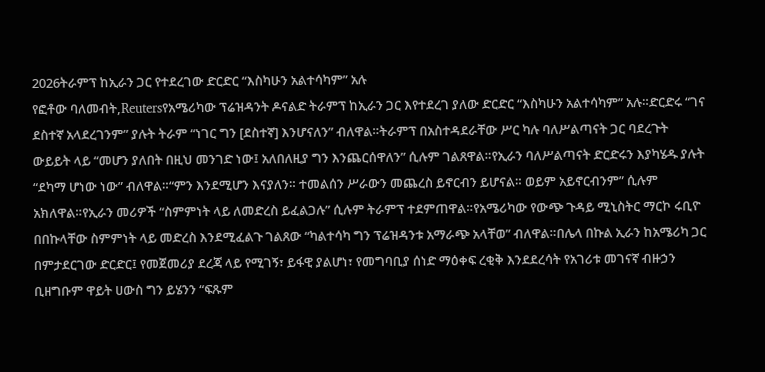2026ትራምፕ ከኢራን ጋር የተደረገው ድርድር “እስካሁን አልተሳካም” አሉ
የፎቶው ባለመብት,Reutersየአሜሪካው ፕሬዝዳንት ዶናልድ ትራምፕ ከኢራን ጋር እየተደረገ ያለው ድርድር “እስካሁን አልተሳካም” አሉ።ድርድሩ “ገና ደስተኛ አላደረገንም” ያሉት ትራም “ነገር ግን [ደስተኛ] እንሆናለን” ብለዋል።ትራምፕ በአስተዳደራቸው ሥር ካሉ ባለሥልጣናት ጋር ባደረጉት ውይይት ላይ “መሆን ያለበት በዚህ መንገድ ነው፤ አለበለዚያ ግን እንጨርሰዋለን” ሲሉም ገልጸዋል።የኢራን ባለሥልጣናት ድርድሩን እያካሄዱ ያሉት “ደካማ ሆነው ነው” ብለዋል።“ምን እንደሚሆን እናያለን። ተመልሰን ሥራውን መጨረስ ይኖርብን ይሆናል። ወይም አይኖርብንም” ሲሉም አክለዋል።የኢራን መሪዎች “ስምምነት ላይ ለመድረስ ይፈልጋሉ” ሲሉም ትራምፕ ተደምጠዋል።የአሜሪካው የውጭ ጉዳይ ሚኒስትር ማርኮ ሩቢዮ በበኩላቸው ስምምነት ላይ መድረስ እንደሚፈልጉ ገልጸው “ካልተሳካ ግን ፕሬዝዳንቱ አማራጭ አላቸወ” ብለዋል።በሌላ በኩል ኢራን ከአሜሪካ ጋር በምታደርገው ድርድር፤ የመጀመሪያ ደረጃ ላይ የሚገኝ፣ ይፋዊ ያልሆነ፣ የመግባቢያ ሰነድ ማዕቀፍ ረቂቅ እንደደረሳት የአገሪቱ መገናኛ ብዙኃን ቢዘግቡም ዋይት ሀውስ ግን ይሄንን “ፍጹም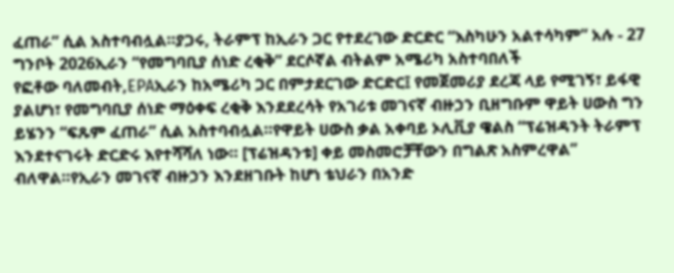ፈጠራ” ሲል አስተባብሏል።ያጋሩ, ትራምፕ ከኢራን ጋር የተደረገው ድርድር “እስካሁን አልተሳካም” አሉ - 27 ግንቦት 2026ኢራን “የመግባቢያ ሰነድ ረቂቅ” ደርሶኛል ብትልም አሜሪካ አስተባበለች
የፎቶው ባለመብት,EPAኢራን ከአሜሪካ ጋር በምታደርገው ድርድር፤ የመጀመሪያ ደረጃ ላይ የሚገኝ፣ ይፋዊ ያልሆነ፣ የመግባቢያ ሰነድ ማዕቀፍ ረቂቅ እንደደረሳት የአገሪቱ መገናኛ ብዙኃን ቢዘግቡም ዋይት ሀውስ ግን ይሄንን “ፍጹም ፈጠራ” ሲል አስተባብሏል።የዋይት ሀውስ ቃል አቀባይ ኦሊቪያ ዌልስ “ፕሬዝዳንት ትራምፕ እንደተናገሩት ድርድሩ እየተሻሻለ ነው። [ፕሬዝዳንቱ] ቀይ መስመሮቻቸውን በግልጽ አስምረዋል” ብለዋል።የኢራን መገናኛ ብዙኃን እንደዘገቡት ከሆነ ቴህራን በአንድ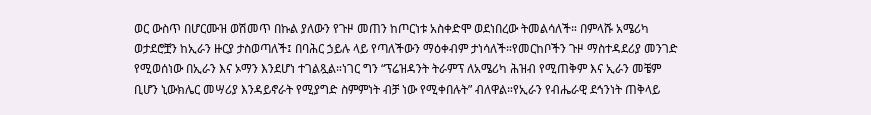ወር ውስጥ በሆርሙዝ ወሽመጥ በኩል ያለውን የጉዞ መጠን ከጦርነቱ አስቀድሞ ወደነበረው ትመልሳለች። በምላሹ አሜሪካ ወታደሮቿን ከኢራን ዙርያ ታስወጣለች፤ በባሕር ኃይሉ ላይ የጣለችውን ማዕቀብም ታነሳለች።የመርከቦችን ጉዞ ማስተዳደሪያ መንገድ የሚወሰነው በኢራን እና ኦማን እንደሆነ ተገልጿል።ነገር ግን “ፕሬዝዳንት ትራምፕ ለአሜሪካ ሕዝብ የሚጠቅም እና ኢራን መቼም ቢሆን ኒውክሌር መሣሪያ እንዳይኖራት የሚያግድ ስምምነት ብቻ ነው የሚቀበሉት” ብለዋል።የኢራን የብሔራዊ ደኅንነት ጠቅላይ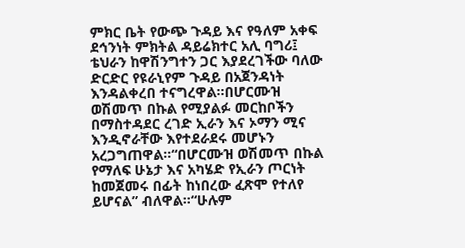ምክር ቤት የውጭ ጉዳይ እና የዓለም አቀፍ ደኅንነት ምክትል ዳይሬክተር አሊ ባግሪ፤ ቴህራን ከዋሽንግተን ጋር እያደረገችው ባለው ድርድር የዩራኒየም ጉዳይ በአጀንዳነት እንዳልቀረበ ተናግረዋል።በሆርሙዝ ወሽመጥ በኩል የሚያልፉ መርከቦችን በማስተዳደር ረገድ ኢራን እና ኦማን ሚና እንዲኖራቸው እየተደራደሩ መሆኑን አረጋግጠዋል።“በሆርሙዝ ወሽመጥ በኩል የማለፍ ሁኔታ እና አካሄድ የኢራን ጦርነት ከመጀመሩ በፊት ከነበረው ፈጽሞ የተለየ ይሆናል” ብለዋል።“ሁሉም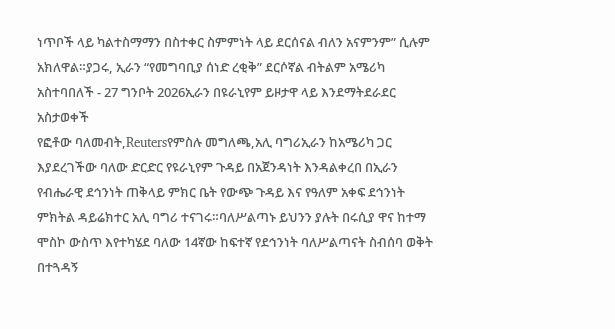ነጥቦች ላይ ካልተስማማን በስተቀር ስምምነት ላይ ደርሰናል ብለን አናምንም” ሲሉም አክለዋል።ያጋሩ, ኢራን “የመግባቢያ ሰነድ ረቂቅ” ደርሶኛል ብትልም አሜሪካ አስተባበለች - 27 ግንቦት 2026ኢራን በዩራኒየም ይዞታዋ ላይ እንደማትደራደር አስታወቀች
የፎቶው ባለመብት,Reutersየምስሉ መግለጫ,አሊ ባግሪኢራን ከአሜሪካ ጋር እያደረገችው ባለው ድርድር የዩራኒየም ጉዳይ በአጀንዳነት እንዳልቀረበ በኢራን የብሔራዊ ደኅንነት ጠቅላይ ምክር ቤት የውጭ ጉዳይ እና የዓለም አቀፍ ደኅንነት ምክትል ዳይሬክተር አሊ ባግሪ ተናገሩ።ባለሥልጣኑ ይህንን ያሉት በሩሲያ ዋና ከተማ ሞስኮ ውስጥ እየተካሄደ ባለው 14ኛው ከፍተኛ የደኅንነት ባለሥልጣናት ስብሰባ ወቅት በተጓዳኝ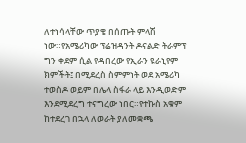ለተነሳላቸው ጥያቄ በሰጡት ምላሽ ነው።የአሜሪካው ፕሬዝዳንት ዶናልድ ትራምፕ ግን ቀደም ሲል የዳበረው የኢራን ዩራኒየም ክምችት፤ በሚደረስ ስምምነት ወደ አሜሪካ ተወስዶ ወይም በሌላ ስፋራ ላይ እንዲወድም እንደሚደረግ ተናግረው ነበር።የተኩስ አቁም ከተደረገ በኋላ ለወራት ያለመቋጫ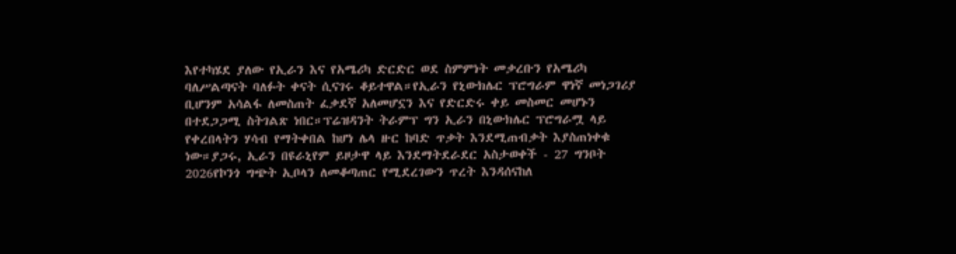እየተካሄደ ያለው የኢራን እና የአሜሪካ ድርድር ወደ ስምምነት መቃረቡን የአሜሪካ ባለሥልጣናት ባለፉት ቀናት ሲናገሩ ቆይተዋል።የኢራን የኒውክሌር ፕሮግራም ዋነኛ መነጋገሪያ ቢሆንም አሳልፋ ለመስጠት ፈቃደኛ አለመሆኗን እና የድርድሩ ቀይ መስመር መሆኑን በተደጋጋሚ ስትገልጽ ነበር።ፕሬዝዳንት ትራምፕ ግን ኢራን በኒውክሌር ፕሮግራሟ ላይ የቀረበላትን ሃሳብ የማትቀበል ከሆነ ሌላ ዙር ከባድ ጥቃት እንደሚጠብቃት እያስጠነቀቁ ነው።ያጋሩ, ኢራን በዩራኒየም ይዞታዋ ላይ እንደማትደራደር አስታወቀች - 27 ግንቦት 2026የኮንጎ ግጭት ኢቦላን ለመቆጣጠር የሚደረገውን ጥረት እንዳሰናከለ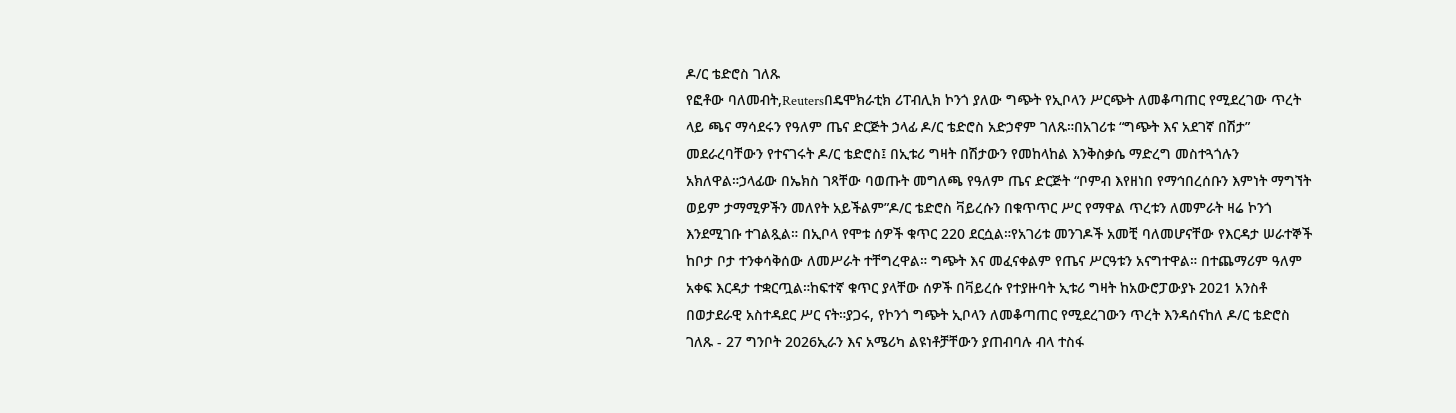ዶ/ር ቴድሮስ ገለጹ
የፎቶው ባለመብት,Reutersበዴሞክራቲክ ሪፐብሊክ ኮንጎ ያለው ግጭት የኢቦላን ሥርጭት ለመቆጣጠር የሚደረገው ጥረት ላይ ጫና ማሳደሩን የዓለም ጤና ድርጅት ኃላፊ ዶ/ር ቴድሮስ አድኃኖም ገለጹ።በአገሪቱ “ግጭት እና አደገኛ በሽታ” መደራረባቸውን የተናገሩት ዶ/ር ቴድሮስ፤ በኢቱሪ ግዛት በሽታውን የመከላከል እንቅስቃሴ ማድረግ መስተጓጎሉን አክለዋል።ኃላፊው በኤክስ ገጻቸው ባወጡት መግለጫ የዓለም ጤና ድርጅት “ቦምብ እየዘነበ የማኅበረሰቡን እምነት ማግኘት ወይም ታማሚዎችን መለየት አይችልም”ዶ/ር ቴድሮስ ቫይረሱን በቁጥጥር ሥር የማዋል ጥረቱን ለመምራት ዛሬ ኮንጎ እንደሚገቡ ተገልጿል። በኢቦላ የሞቱ ሰዎች ቁጥር 220 ደርሷል።የአገሪቱ መንገዶች አመቺ ባለመሆናቸው የእርዳታ ሠራተኞች ከቦታ ቦታ ተንቀሳቅሰው ለመሥራት ተቸግረዋል። ግጭት እና መፈናቀልም የጤና ሥርዓቱን አናግተዋል። በተጨማሪም ዓለም አቀፍ እርዳታ ተቋርጧል።ከፍተኛ ቁጥር ያላቸው ሰዎች በቫይረሱ የተያዙባት ኢቱሪ ግዛት ከአውሮፓውያኑ 2021 አንስቶ በወታደራዊ አስተዳደር ሥር ናት።ያጋሩ, የኮንጎ ግጭት ኢቦላን ለመቆጣጠር የሚደረገውን ጥረት እንዳሰናከለ ዶ/ር ቴድሮስ ገለጹ - 27 ግንቦት 2026ኢራን እና አሜሪካ ልዩነቶቻቸውን ያጠብባሉ ብላ ተስፋ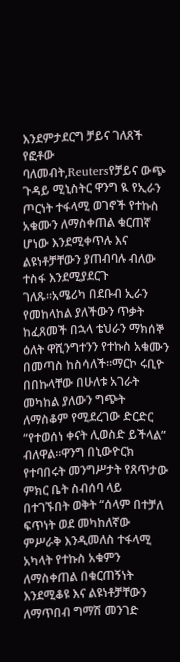እንደምታደርግ ቻይና ገለጸች
የፎቶው ባለመብት,Reutersየቻይና ውጭ ጉዳይ ሚኒስትር ዋንግ ዪ የኢራን ጦርነት ተፋላሚ ወገኖች የተኩስ አቁሙን ለማስቀጠል ቁርጠኛ ሆነው እንደሚቀጥሉ እና ልዩነቶቻቸውን ያጠብባሉ ብለው ተስፋ እንደሚያደርጉ ገለጹ።አሜሪካ በደቡብ ኢራን የመከላከል ያለችውን ጥቃት ከፈጸመች በኋላ ቴህራን ማክሰኞ ዕለት ዋሺንግተንን የተኩስ አቁሙን በመጣስ ከስሳለች።ማርኮ ሩቢዮ በበኩላቸው በሁለቱ አገራት መካከል ያለውን ግጭት ለማስቆም የሚደረገው ድርድር “የተወሰነ ቀናት ሊወስድ ይችላል” ብለዋል።ዋንግ በኒውዮርክ የተባበሩት መንግሥታት የጸጥታው ምክር ቤት ስብሰባ ላይ በተገኙበት ወቅት “ሰላም በተቻለ ፍጥነት ወደ መካከለኛው ምሥራቅ እንዲመለስ ተፋላሚ አካላት የተኩስ አቁምን ለማስቀጠል በቁርጠኝነት እንደሚቆዩ እና ልዩነቶቻቸውን ለማጥበብ ግማሽ መንገድ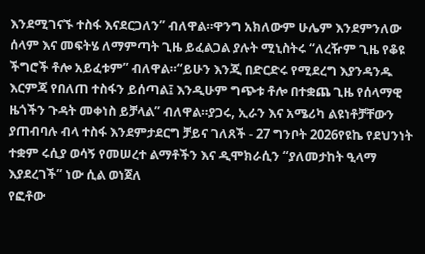እንደሚገናኙ ተስፋ እናደርጋለን” ብለዋል።ዋንግ አክለውም ሁሌም እንደምንለው ሰላም እና መፍትሄ ለማምጣት ጊዜ ይፈልጋል ያሉት ሚኒስትሩ “ለረዥም ጊዜ የቆዩ ችግሮች ቶሎ አይፈቱም” ብለዋል።“ይሁን እንጂ በድርድሩ የሚደረግ እያንዳንዱ እርምጃ የበለጠ ተስፋን ይሰጣል፤ እንዲሁም ግጭቱ ቶሎ በተቋጨ ጊዜ የሰላማዊ ዜጎችን ጉዳት መቀነስ ይቻላል” ብለዋል።ያጋሩ, ኢራን እና አሜሪካ ልዩነቶቻቸውን ያጠብባሉ ብላ ተስፋ እንደምታደርግ ቻይና ገለጸች - 27 ግንቦት 2026የዩኬ የደህንነት ተቋም ሩሲያ ወሳኝ የመሠረተ ልማቶችን እና ዲሞክራሲን “ያለመታከት ዒላማ እያደረገች” ነው ሲል ወነጀለ
የፎቶው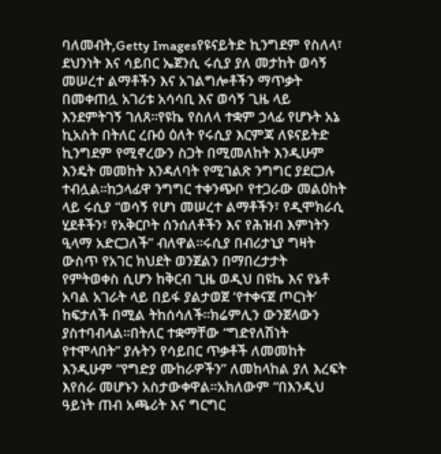ባለመብት,Getty Imagesየዩናይትድ ኪንግደም የስለላ፣ ደህንነት እና ሳይበር ኤጀንሲ ሩሲያ ያለ መታከት ወሳኝ መሠረተ ልማቶችን እና አገልግሎቶችን ማጥቃት በመቀጠሏ አገሪቱ አሳሳቢ እና ወሳኝ ጊዜ ላይ እንደምትገኝ ገለጸ።የዩኬ የስለላ ተቋም ኃላፊ የሆኑት አኔ ኪአስት በትለር ረቡዕ ዕለት የሩሲያ እርምጃ ለዩናይትድ ኪንግደም የሚኖረውን ስጋት በሚመለከት እንዲሁም እንዴት መመከት እንዳለባት የሚገልጽ ንግግር ያደርጋሉ ተብሏል።ከኃላፊዋ ንግግር ተቀንጭቦ የተጋራው መልዕከት ላይ ሩሲያ “ወሳኝ የሆነ መሠረተ ልማቶችን፣ የዲሞክራሲ ሂደቶችን፣ የአቅርቦት ሰንሰለቶችን እና የሕዝብ እምነትን ዒላማ አድርጋለች” ብለዋል።ሩሲያ በብሪታኒያ ግዛት ውስጥ የአገር ክህደት ወንጀልን በማበረታታት የምትወቀስ ሲሆን ከቅርብ ጊዜ ወዲህ በዩኬ እና የኔቶ አባል አገራት ላይ በይፋ ያልታወጀ ‘የተቀናጀ ጦርነት’ ከፍታለች በሚል ትከሰሳለች።ክሬምሊን ውንጀላውን ያስተባብላል።በትለር ተቋማቸው “ግድየለሽነት የተሞላበት” ያሉትን የሳይበር ጥቃቶች ለመመከት እንዲሁም “የግድያ ሙከራዎችን” ለመከላከል ያለ እረፍት እየሰራ መሆኑን አስታውቀዋል።አክለውም “በእንዲህ ዓይነት ጠብ አጫሪት እና ግርግር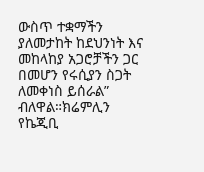ውስጥ ተቋማችን ያለመታከት ከደህንነት እና መከላከያ አጋሮቻችን ጋር በመሆን የሩሲያን ስጋት ለመቀነስ ይሰራል” ብለዋል።ክሬምሊን የኬጂቢ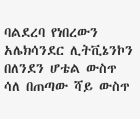ባልደረባ የነበረውን አሌክሳንደር ሊትቪኔንኮን በለንደን ሆቴል ውስጥ ሳለ በጠጣው ሻይ ውስጥ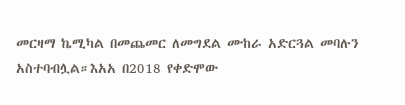መርዛማ ኬሚካል በመጨመር ለመግደል ሙከራ አድርጓል መባሉን አስተባብሏል።እአአ በ2018 የቀድሞው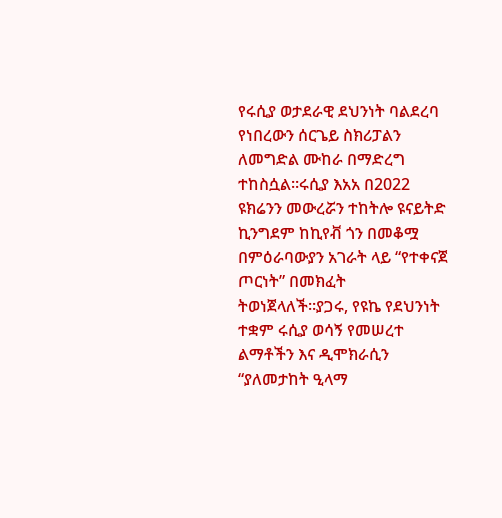የሩሲያ ወታደራዊ ደህንነት ባልደረባ የነበረውን ሰርጌይ ስክሪፓልን ለመግድል ሙከራ በማድረግ ተከስሷል።ሩሲያ እአአ በ2022 ዩክሬንን መውረሯን ተከትሎ ዩናይትድ ኪንግደም ከኪየቭ ጎን በመቆሟ በምዕራባውያን አገራት ላይ “የተቀናጀ ጦርነት” በመክፈት ትወነጀላለች።ያጋሩ, የዩኬ የደህንነት ተቋም ሩሲያ ወሳኝ የመሠረተ ልማቶችን እና ዲሞክራሲን “ያለመታከት ዒላማ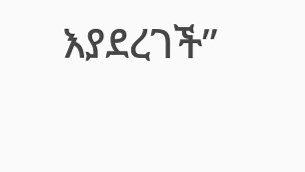እያደረገች”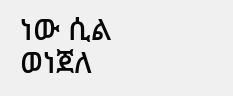ነው ሲል ወነጀለ